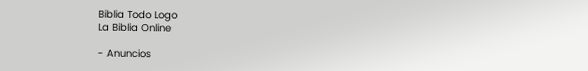Biblia Todo Logo
La Biblia Online

- Anuncios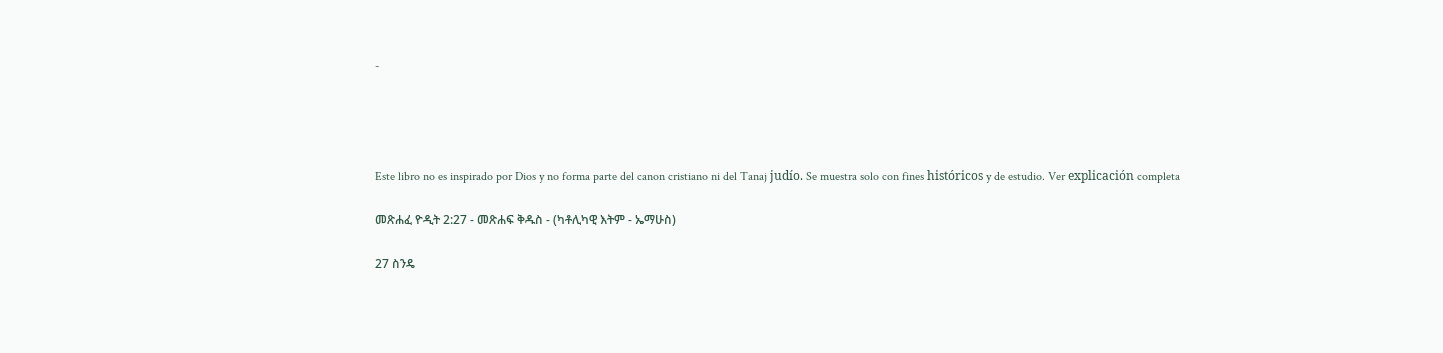-




Este libro no es inspirado por Dios y no forma parte del canon cristiano ni del Tanaj judío. Se muestra solo con fines históricos y de estudio. Ver explicación completa

መጽሐፈ ዮዲት 2:27 - መጽሐፍ ቅዱስ - (ካቶሊካዊ እትም - ኤማሁስ)

27 ስንዴ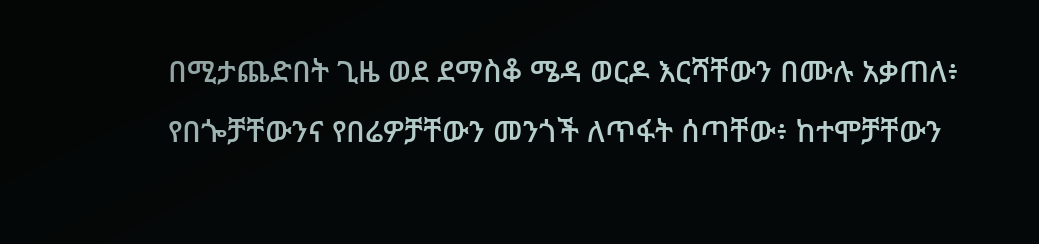በሚታጨድበት ጊዜ ወደ ደማስቆ ሜዳ ወርዶ እርሻቸውን በሙሉ አቃጠለ፥ የበጐቻቸውንና የበሬዎቻቸውን መንጎች ለጥፋት ሰጣቸው፥ ከተሞቻቸውን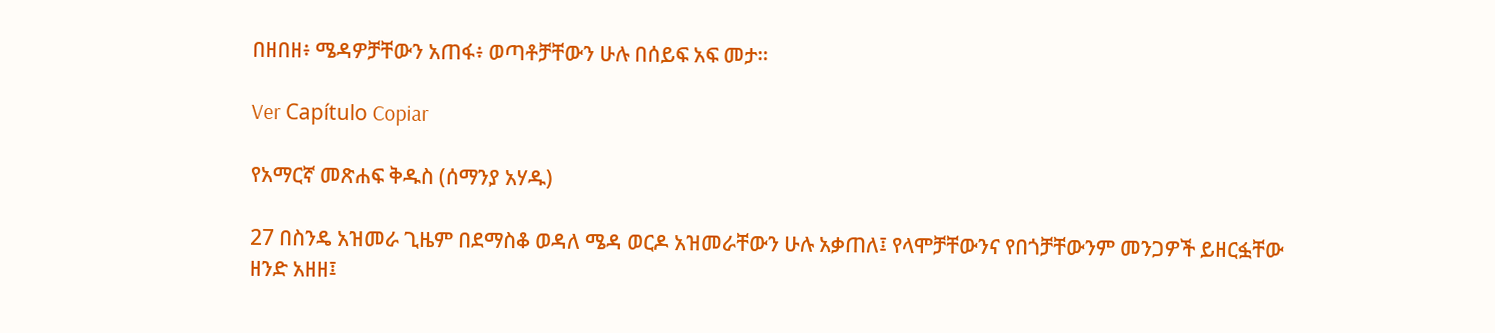በዘበዘ፥ ሜዳዎቻቸውን አጠፋ፥ ወጣቶቻቸውን ሁሉ በሰይፍ አፍ መታ።

Ver Capítulo Copiar

የአማርኛ መጽሐፍ ቅዱስ (ሰማንያ አሃዱ)

27 በስንዴ አዝመራ ጊዜም በደማስቆ ወዳለ ሜዳ ወርዶ አዝመራቸውን ሁሉ አቃጠለ፤ የላሞቻቸውንና የበጎቻቸውንም መንጋዎች ይዘርፏቸው ዘንድ አዘዘ፤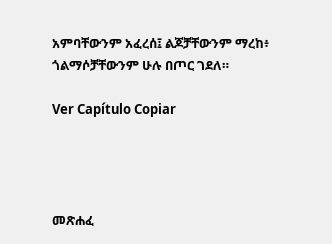አምባቸውንም አፈረሰ፤ ልጆቻቸውንም ማረከ፥ ጎልማሶቻቸውንም ሁሉ በጦር ገደለ።

Ver Capítulo Copiar




መጽሐፈ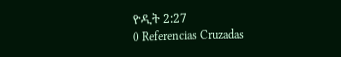ዮዲት 2:27
0 Referencias Cruzadas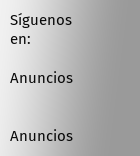Síguenos en:

Anuncios


Anuncios